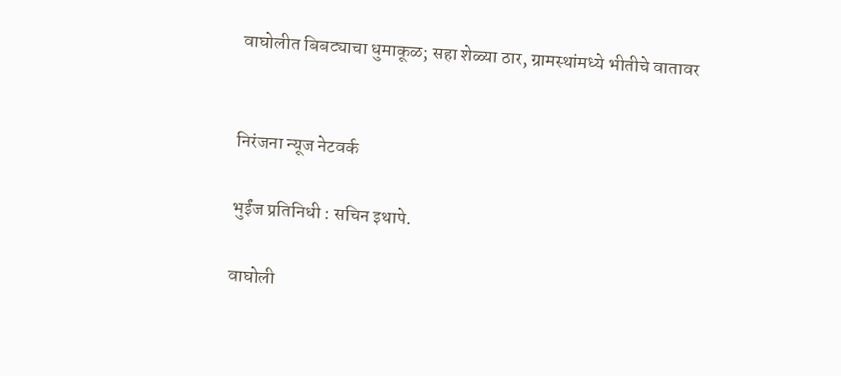वाघोलीत बिबट्याचा धुमाकूळ; सहा शेळ्या ठार, ग्रामस्थांमध्ये भीतीचे वातावर


निरंजना न्यूज नेटवर्क

भुईंज प्रतिनिधी : सचिन इथापे.

वाघोली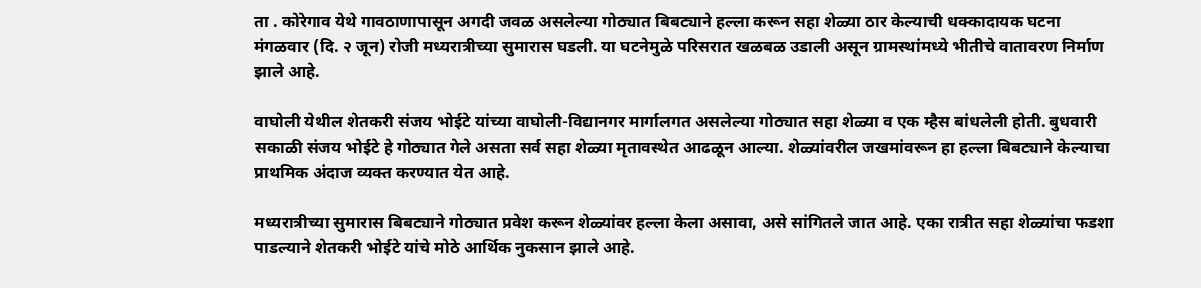ता . कोरेगाव येथे गावठाणापासून अगदी जवळ असलेल्या गोठ्यात बिबट्याने हल्ला करून सहा शेळ्या ठार केल्याची धक्कादायक घटना मंगळवार (दि. २ जून) रोजी मध्यरात्रीच्या सुमारास घडली. या घटनेमुळे परिसरात खळबळ उडाली असून ग्रामस्थांमध्ये भीतीचे वातावरण निर्माण झाले आहे.

वाघोली येथील शेतकरी संजय भोईटे यांच्या वाघोली-विद्यानगर मार्गालगत असलेल्या गोठ्यात सहा शेळ्या व एक म्हैस बांधलेली होती. बुधवारी सकाळी संजय भोईटे हे गोठ्यात गेले असता सर्व सहा शेळ्या मृतावस्थेत आढळून आल्या. शेळ्यांवरील जखमांवरून हा हल्ला बिबट्याने केल्याचा प्राथमिक अंदाज व्यक्त करण्यात येत आहे.

मध्यरात्रीच्या सुमारास बिबट्याने गोठ्यात प्रवेश करून शेळ्यांवर हल्ला केला असावा, असे सांगितले जात आहे. एका रात्रीत सहा शेळ्यांचा फडशा पाडल्याने शेतकरी भोईटे यांचे मोठे आर्थिक नुकसान झाले आहे.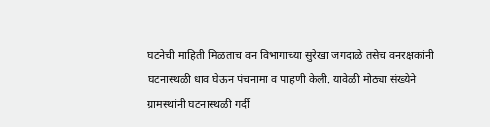घटनेची माहिती मिळताच वन विभागाच्या सुरेखा जगदाळे तसेच वनरक्षकांनी घटनास्थळी धाव घेऊन पंचनामा व पाहणी केली. यावेळी मोठ्या संख्येने ग्रामस्थांनी घटनास्थळी गर्दी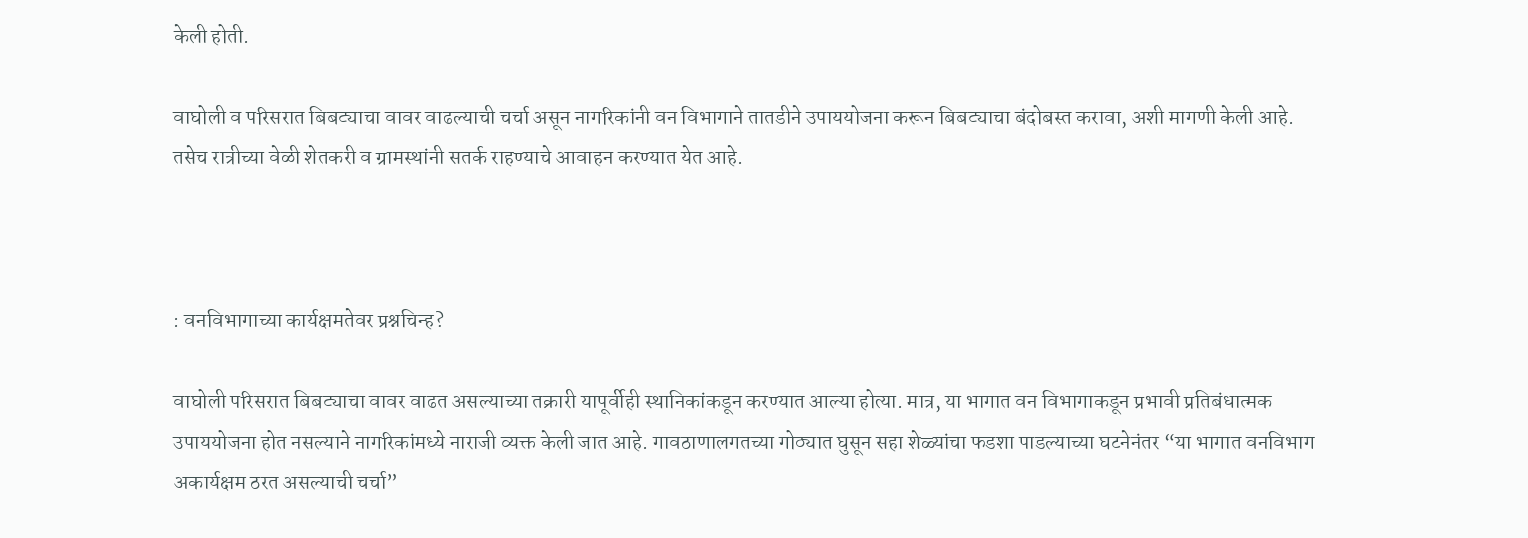केली होती.

वाघोली व परिसरात बिबट्याचा वावर वाढल्याची चर्चा असून नागरिकांनी वन विभागाने तातडीने उपाययोजना करून बिबट्याचा बंदोबस्त करावा, अशी मागणी केली आहे. तसेच रात्रीच्या वेळी शेतकरी व ग्रामस्थांनी सतर्क राहण्याचे आवाहन करण्यात येत आहे.



: वनविभागाच्या कार्यक्षमतेवर प्रश्नचिन्ह?

वाघोली परिसरात बिबट्याचा वावर वाढत असल्याच्या तक्रारी यापूर्वीही स्थानिकांकडून करण्यात आल्या होत्या. मात्र, या भागात वन विभागाकडून प्रभावी प्रतिबंधात्मक उपाययोजना होत नसल्याने नागरिकांमध्ये नाराजी व्यक्त केली जात आहे. गावठाणालगतच्या गोठ्यात घुसून सहा शेळ्यांचा फडशा पाडल्याच्या घटनेनंतर “या भागात वनविभाग अकार्यक्षम ठरत असल्याची चर्चा”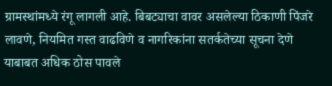ग्रामस्थांमध्ये रंगू लागली आहे. बिबट्याचा वावर असलेल्या ठिकाणी पिंजरे लावणे, नियमित गस्त वाढविणे व नागरिकांना सतर्कतेच्या सूचना देणे याबाबत अधिक ठोस पावले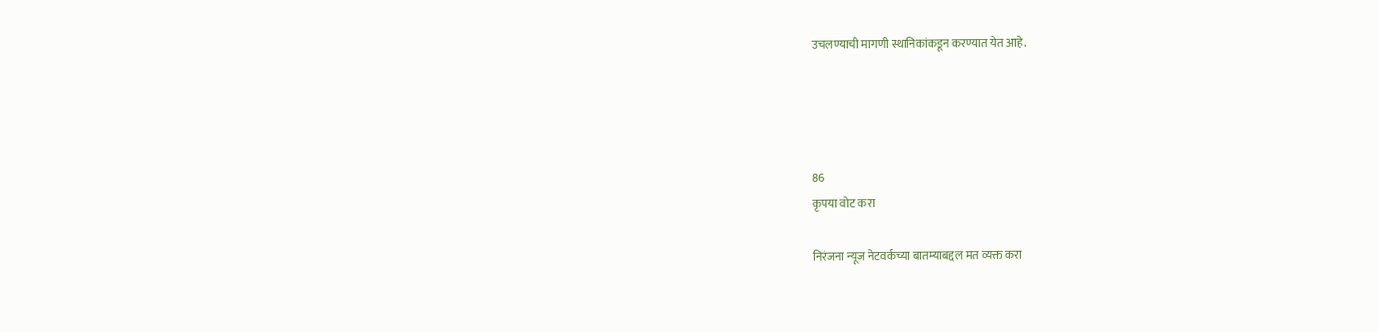उचलण्याची मागणी स्थानिकांकडून करण्यात येत आहे.




86
कृपया वोट करा

निरंजना न्यूज नेटवर्कच्या बातम्याबद्दल मत व्यक्त करा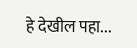हे देखील पहा...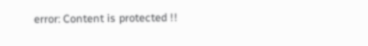error: Content is protected !!